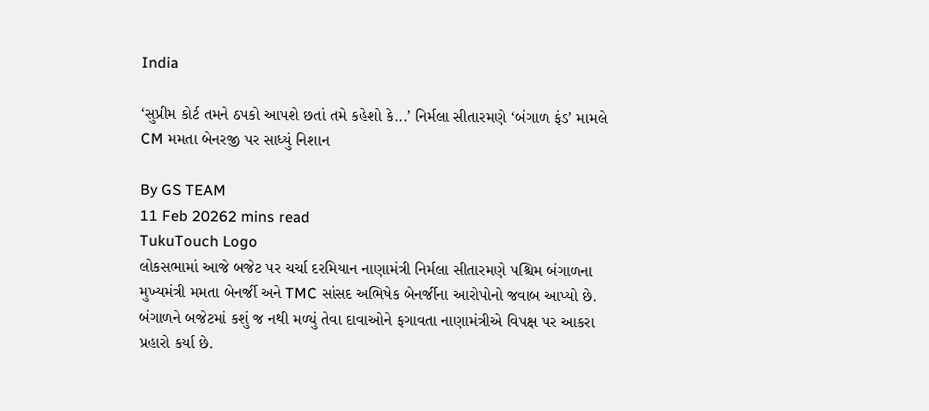India

‘સુપ્રીમ કોર્ટ તમને ઠપકો આપશે છતાં તમે કહેશો કે...’ નિર્મલા સીતારમણે ‘બંગાળ ફંડ’ મામલે CM મમતા બેનરજી પર સાધ્યું નિશાન

By GS TEAM
11 Feb 20262 mins read
TukuTouch Logo
લોકસભામાં આજે બજેટ પર ચર્ચા દરમિયાન નાણામંત્રી નિર્મલા સીતારમણે પશ્ચિમ બંગાળના મુખ્યમંત્રી મમતા બેનર્જી અને TMC સાંસદ અભિષેક બેનર્જીના આરોપોનો જવાબ આપ્યો છે. બંગાળને બજેટમાં કશું જ નથી મળ્યું તેવા દાવાઓને ફગાવતા નાણામંત્રીએ વિપક્ષ પર આકરા પ્રહારો કર્યા છે.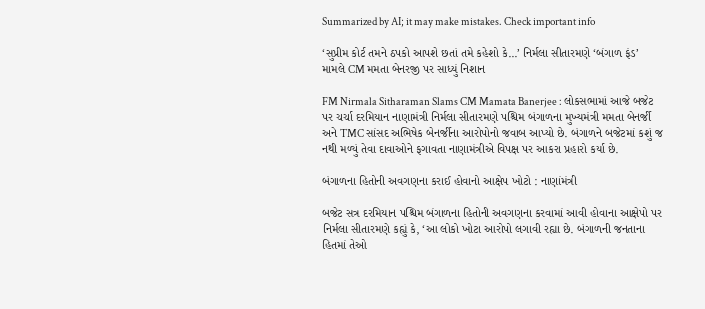Summarized by AI; it may make mistakes. Check important info

‘સુપ્રીમ કોર્ટ તમને ઠપકો આપશે છતાં તમે કહેશો કે...’ નિર્મલા સીતારમણે ‘બંગાળ ફંડ’ મામલે CM મમતા બેનરજી પર સાધ્યું નિશાન

FM Nirmala Sitharaman Slams CM Mamata Banerjee : લોકસભામાં આજે બજેટ પર ચર્ચા દરમિયાન નાણામંત્રી નિર્મલા સીતારમણે પશ્ચિમ બંગાળના મુખ્યમંત્રી મમતા બેનર્જી અને TMC સાંસદ અભિષેક બેનર્જીના આરોપોનો જવાબ આપ્યો છે. બંગાળને બજેટમાં કશું જ નથી મળ્યું તેવા દાવાઓને ફગાવતા નાણામંત્રીએ વિપક્ષ પર આકરા પ્રહારો કર્યા છે.

બંગાળના હિતોની અવગણના કરાઈ હોવાનો આક્ષેપ ખોટો : નાણાંમંત્રી

બજેટ સત્ર દરમિયાન પશ્ચિમ બંગાળના હિતોની અવગણના કરવામાં આવી હોવાના આક્ષેપો પર નિર્મલા સીતારમણે કહ્યું કે, ‘આ લોકો ખોટા આરોપો લગાવી રહ્યા છે. બંગાળની જનતાના હિતમાં તેઓ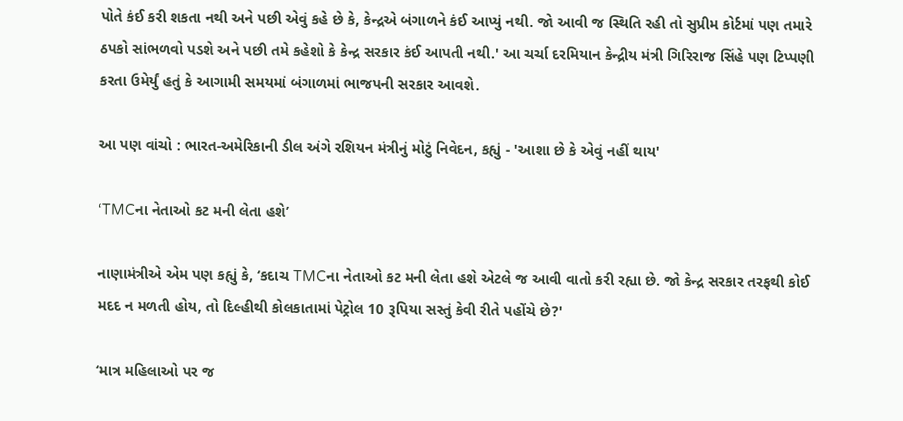પોતે કંઈ કરી શકતા નથી અને પછી એવું કહે છે કે, કેન્દ્રએ બંગાળને કંઈ આપ્યું નથી. જો આવી જ સ્થિતિ રહી તો સુપ્રીમ કોર્ટમાં પણ તમારે ઠપકો સાંભળવો પડશે અને પછી તમે કહેશો કે કેન્દ્ર સરકાર કંઈ આપતી નથી.' આ ચર્ચા દરમિયાન કેન્દ્રીય મંત્રી ગિરિરાજ સિંહે પણ ટિપ્પણી કરતા ઉમેર્યું હતું કે આગામી સમયમાં બંગાળમાં ભાજપની સરકાર આવશે.

આ પણ વાંચો : ભારત-અમેરિકાની ડીલ અંગે રશિયન મંત્રીનું મોટું નિવેદન, કહ્યું - 'આશા છે કે એવું નહીં થાય'

‘TMCના નેતાઓ કટ મની લેતા હશે’

નાણામંત્રીએ એમ પણ કહ્યું કે, ‘કદાચ TMCના નેતાઓ કટ મની લેતા હશે એટલે જ આવી વાતો કરી રહ્યા છે. જો કેન્દ્ર સરકાર તરફથી કોઈ મદદ ન મળતી હોય, તો દિલ્હીથી કોલકાતામાં પેટ્રોલ 10 રૂપિયા સસ્તું કેવી રીતે પહોંચે છે?'

‘માત્ર મહિલાઓ પર જ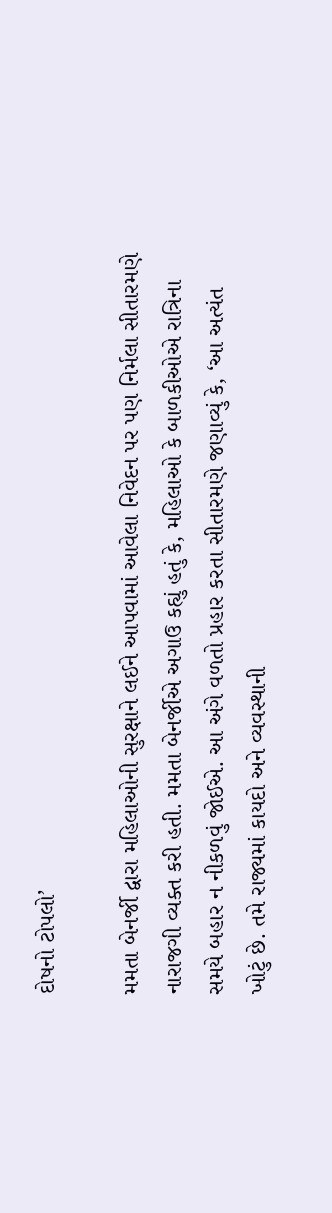દોષનો ટોપલો’

મમતા બેનર્જી દ્વારા મહિલાઓની સુરક્ષાને લઈને આપવામાં આવેલા નિવેદન પર પણ નિર્મલા સીતારમણે નારાજગી વ્યક્ત કરી હતી. મમતા બેનર્જીએ અગાઉ કહ્યું હતું કે, મહિલાઓ કે બાળકીઓએ રાત્રિના સમયે બહાર ન નીકળવું જોઈએ. આ અંગે વળતો પ્રહાર કરતા સીતારમણે જણાવ્યું કે, ‘આ અત્યંત ખોટું છે. તમે રાજ્યમાં કાયદો અને વ્યવસ્થાની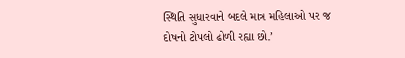સ્થિતિ સુધારવાને બદલે માત્ર મહિલાઓ પર જ દોષનો ટોપલો ઢોળી રહ્યા છો.’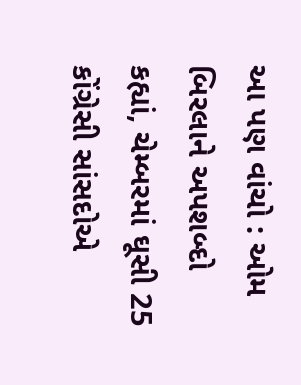આ પણ વાંચો : ઓમ બિરલાને અપશબ્દો કહ્યાં, ચેમ્બરમાં ઘૂસી 25 કોંગ્રેસી સાંસદોએ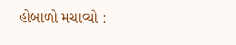હોબાળો મચાવ્યો :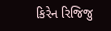કિરેન રિજિજુ